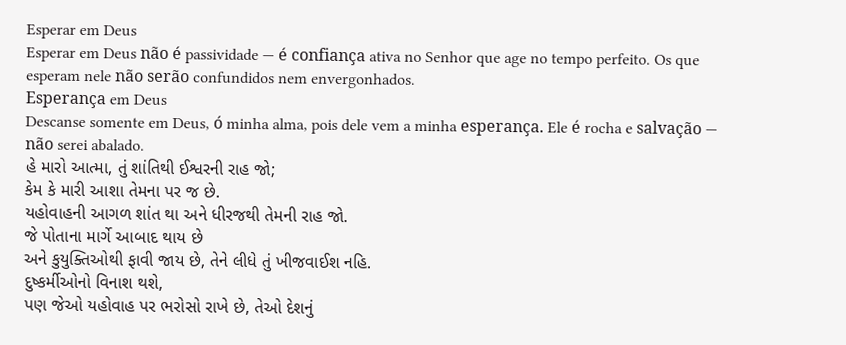Esperar em Deus
Esperar em Deus não é passividade — é confiança ativa no Senhor que age no tempo perfeito. Os que esperam nele não serão confundidos nem envergonhados.
Esperança em Deus
Descanse somente em Deus, ó minha alma, pois dele vem a minha esperança. Ele é rocha e salvação — não serei abalado.
હે મારો આત્મા, તું શાંતિથી ઈશ્વરની રાહ જો;
કેમ કે મારી આશા તેમના પર જ છે.
યહોવાહની આગળ શાંત થા અને ધીરજથી તેમની રાહ જો.
જે પોતાના માર્ગે આબાદ થાય છે
અને કુયુક્તિઓથી ફાવી જાય છે, તેને લીધે તું ખીજવાઈશ નહિ.
દુષ્કર્મીઓનો વિનાશ થશે,
પણ જેઓ યહોવાહ પર ભરોસો રાખે છે, તેઓ દેશનું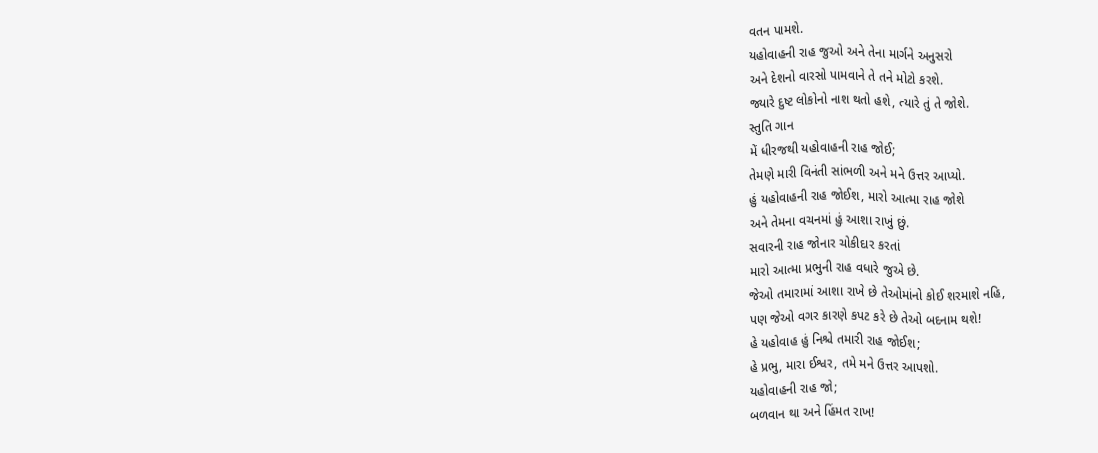વતન પામશે.
યહોવાહની રાહ જુઓ અને તેના માર્ગને અનુસરો
અને દેશનો વારસો પામવાને તે તને મોટો કરશે.
જ્યારે દુષ્ટ લોકોનો નાશ થતો હશે, ત્યારે તું તે જોશે.
સ્તુતિ ગાન
મેં ધીરજથી યહોવાહની રાહ જોઈ;
તેમણે મારી વિનંતી સાંભળી અને મને ઉત્તર આપ્યો.
હું યહોવાહની રાહ જોઈશ, મારો આત્મા રાહ જોશે
અને તેમના વચનમાં હું આશા રાખું છું.
સવારની રાહ જોનાર ચોકીદાર કરતાં
મારો આત્મા પ્રભુની રાહ વધારે જુએ છે.
જેઓ તમારામાં આશા રાખે છે તેઓમાંનો કોઈ શરમાશે નહિ,
પણ જેઓ વગર કારણે કપટ કરે છે તેઓ બદનામ થશે!
હે યહોવાહ હું નિશ્ચે તમારી રાહ જોઈશ;
હે પ્રભુ, મારા ઈશ્વર, તમે મને ઉત્તર આપશો.
યહોવાહની રાહ જો;
બળવાન થા અને હિંમત રાખ!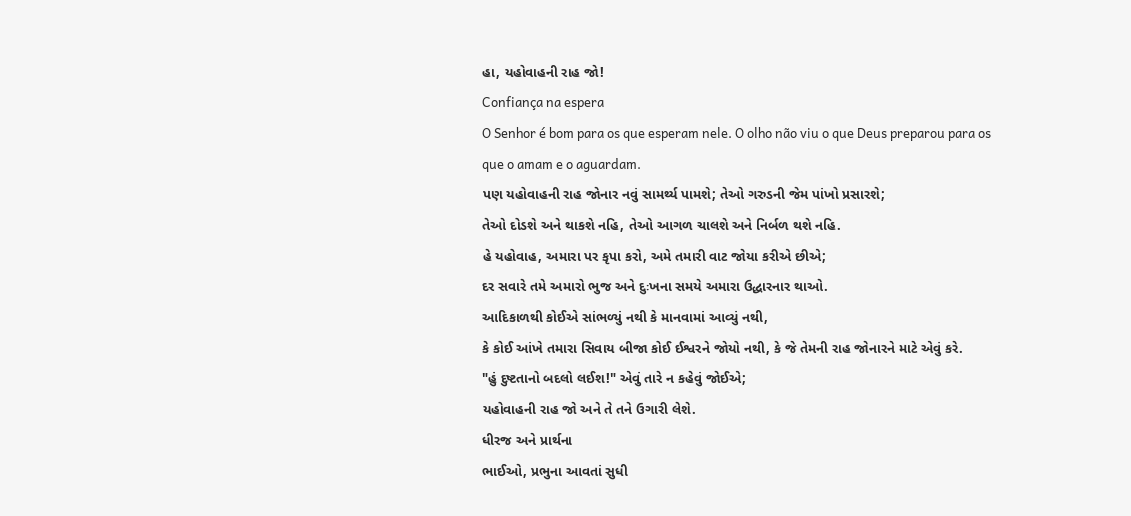હા, યહોવાહની રાહ જો!
Confiança na espera
O Senhor é bom para os que esperam nele. O olho não viu o que Deus preparou para os que o amam e o aguardam.
પણ યહોવાહની રાહ જોનાર નવું સામર્થ્ય પામશે; તેઓ ગરુડની જેમ પાંખો પ્રસારશે;
તેઓ દોડશે અને થાકશે નહિ, તેઓ આગળ ચાલશે અને નિર્બળ થશે નહિ.
હે યહોવાહ, અમારા પર કૃપા કરો, અમે તમારી વાટ જોયા કરીએ છીએ;
દર સવારે તમે અમારો ભુજ અને દુઃખના સમયે અમારા ઉદ્ધારનાર થાઓ.
આદિકાળથી કોઈએ સાંભળ્યું નથી કે માનવામાં આવ્યું નથી,
કે કોઈ આંખે તમારા સિવાય બીજા કોઈ ઈશ્વરને જોયો નથી, કે જે તેમની રાહ જોનારને માટે એવું કરે.
"હું દુષ્ટતાનો બદલો લઈશ!" એવું તારે ન કહેવું જોઈએ;
યહોવાહની રાહ જો અને તે તને ઉગારી લેશે.
ધીરજ અને પ્રાર્થના
ભાઈઓ, પ્રભુના આવતાં સુધી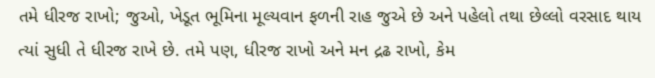તમે ધીરજ રાખો; જુઓ, ખેડૂત ભૂમિના મૂલ્યવાન ફળની રાહ જુએ છે અને પહેલો તથા છેલ્લો વરસાદ થાય ત્યાં સુધી તે ધીરજ રાખે છે. તમે પણ, ધીરજ રાખો અને મન દ્રઢ રાખો, કેમ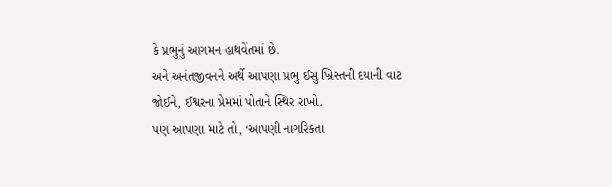કે પ્રભુનું આગમન હાથવેંતમાં છે.
અને અનંતજીવનને અર્થે આપણા પ્રભુ ઈસુ ખ્રિસ્તની દયાની વાટ જોઈને, ઈશ્વરના પ્રેમમાં પોતાને સ્થિર રાખો.
પણ આપણા માટે તો, ‘આપણી નાગરિકતા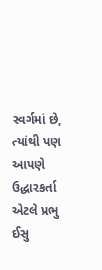સ્વર્ગમાં છે, ત્યાંથી પણ આપણે ઉદ્ધારકર્તા એટલે પ્રભુ ઈસુ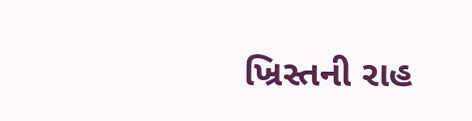ખ્રિસ્તની રાહ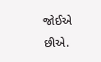જોઈએ છીએ.